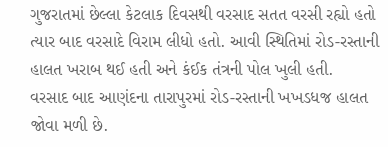ગુજરાતમાં છેલ્લા કેટલાક દિવસથી વરસાદ સતત વરસી રહ્યો હતો ત્યાર બાદ વરસાદે વિરામ લીધો હતો. આવી સ્થિતિમાં રોડ-રસ્તાની હાલત ખરાબ થઈ હતી અને કંઈક તંત્રની પોલ ખુલી હતી.
વરસાદ બાદ આણંદના તારાપુરમાં રોડ-રસ્તાની ખખડધજ હાલત જોવા મળી છે.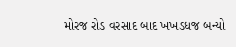મોરજ રોડ વરસાદ બાદ ખખડધજ બન્યો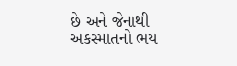છે અને જેનાથી અકસ્માતનો ભય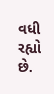વધી રહ્યો છે.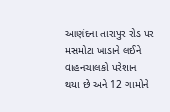આણંદના તારાપુર રોડ પર મસમોટા ખાડાને લઈને વાહનચાલકો પરેશાન થયા છે અને 12 ગામોને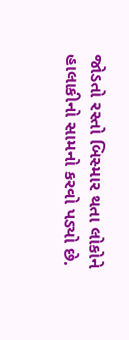જોડતો રસ્તો બિસ્માર થતા લોકોને હાલાકીનો સામનો કરવો પડ્યો છે.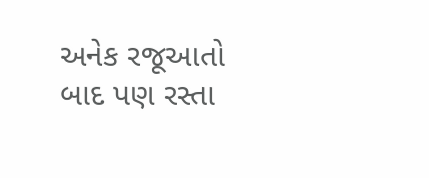અનેક રજૂઆતો બાદ પણ રસ્તા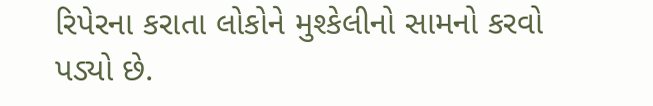રિપેરના કરાતા લોકોને મુશ્કેલીનો સામનો કરવો પડ્યો છે.